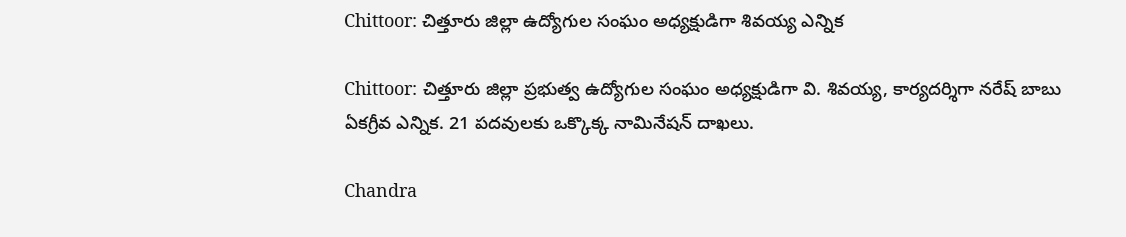Chittoor: చిత్తూరు జిల్లా ఉద్యోగుల సంఘం అధ్యక్షుడిగా శివయ్య ఎన్నిక

Chittoor: చిత్తూరు జిల్లా ప్రభుత్వ ఉద్యోగుల సంఘం అధ్యక్షుడిగా వి. శివయ్య, కార్యదర్శిగా నరేష్ బాబు ఏకగ్రీవ ఎన్నిక. 21 పదవులకు ఒక్కొక్క నామినేషన్ దాఖలు.

Chandra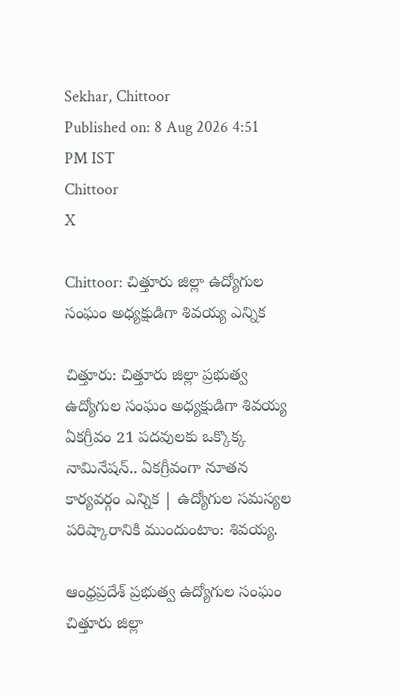Sekhar, Chittoor
Published on: 8 Aug 2026 4:51 PM IST
Chittoor
X

Chittoor: చిత్తూరు జిల్లా ఉద్యోగుల సంఘం అధ్యక్షుడిగా శివయ్య ఎన్నిక

చిత్తూరు: చిత్తూరు జిల్లా ప్రభుత్వ ఉద్యోగుల సంఘం అధ్యక్షుడిగా శివయ్య ఏకగ్రీవం 21 పదవులకు ఒక్కొక్క నామినేషన్.. ఏకగ్రీవంగా నూతన కార్యవర్గం ఎన్నిక | ఉద్యోగుల సమస్యల పరిష్కారానికి ముందుంటాం: శివయ్య.

ఆంధ్రప్రదేశ్ ప్రభుత్వ ఉద్యోగుల సంఘం చిత్తూరు జిల్లా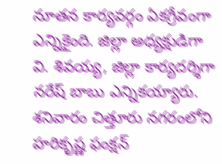నూతన కార్యవర్గం ఏకగ్రీవంగా ఎన్నికైంది. జిల్లా అధ్యక్షుడిగా వి. శివయ్య, జిల్లా కార్యదర్శిగా నరేష్ బాబు ఎన్నికయ్యారు. శనివారం చిత్తూరు నగరంలోని హరికృష్ణ ఫంక్షన్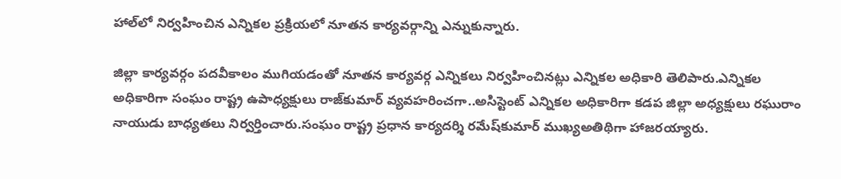హాల్‌లో నిర్వహించిన ఎన్నికల ప్రక్రియలో నూతన కార్యవర్గాన్ని ఎన్నుకున్నారు.

జిల్లా కార్యవర్గం పదవీకాలం ముగియడంతో నూతన కార్యవర్గ ఎన్నికలు నిర్వహించినట్లు ఎన్నికల అధికారి తెలిపారు.ఎన్నికల అధికారిగా సంఘం రాష్ట్ర ఉపాధ్యక్షులు రాజ్‌కుమార్ వ్యవహరించగా..అసిస్టెంట్ ఎన్నికల అధికారిగా కడప జిల్లా అధ్యక్షులు రఘురాం నాయుడు బాధ్యతలు నిర్వర్తించారు.సంఘం రాష్ట్ర ప్రధాన కార్యదర్శి రమేష్‌కుమార్ ముఖ్యఅతిథిగా హాజరయ్యారు.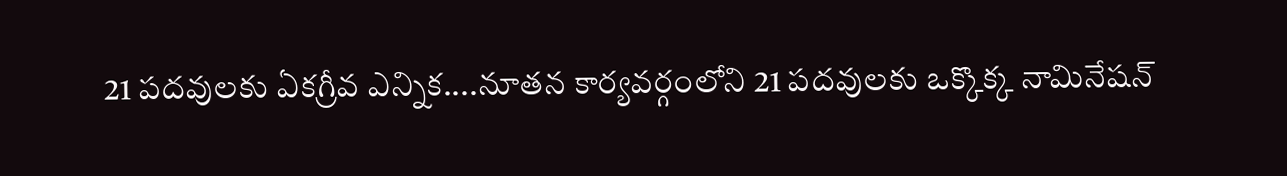21 పదవులకు ఏకగ్రీవ ఎన్నిక....నూతన కార్యవర్గంలోని 21 పదవులకు ఒక్కొక్క నామినేషన్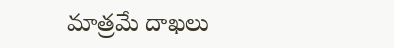మాత్రమే దాఖలు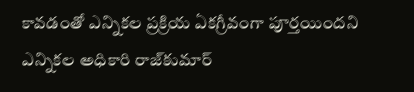కావడంతో ఎన్నికల ప్రక్రియ ఏకగ్రీవంగా పూర్తయిందని ఎన్నికల అధికారి రాజ్‌కుమార్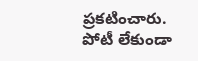ప్రకటించారు. పోటీ లేకుండా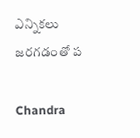ఎన్నికలు జరగడంతో ప

Chandra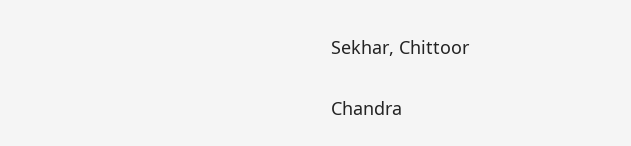Sekhar, Chittoor

Chandra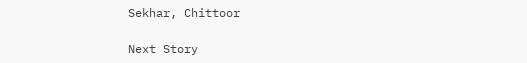Sekhar, Chittoor

Next Story